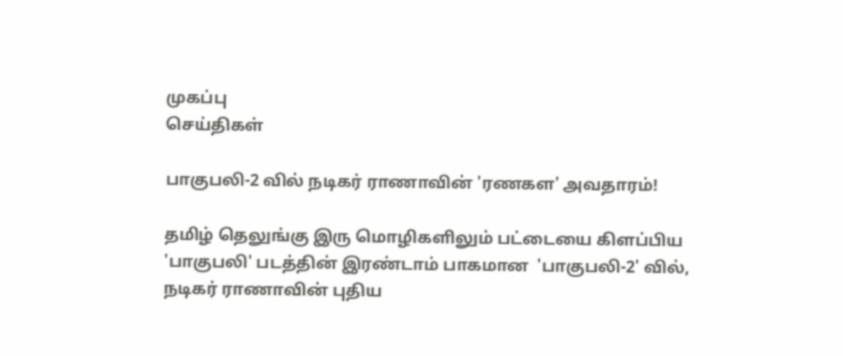முகப்பு
செய்திகள்

பாகுபலி-2 வில் நடிகர் ராணாவின் 'ரணகள' அவதாரம்!

தமிழ் தெலுங்கு இரு மொழிகளிலும் பட்டையை கிளப்பிய 'பாகுபலி' படத்தின் இரண்டாம் பாகமான  'பாகுபலி-2' வில், நடிகர் ராணாவின் புதிய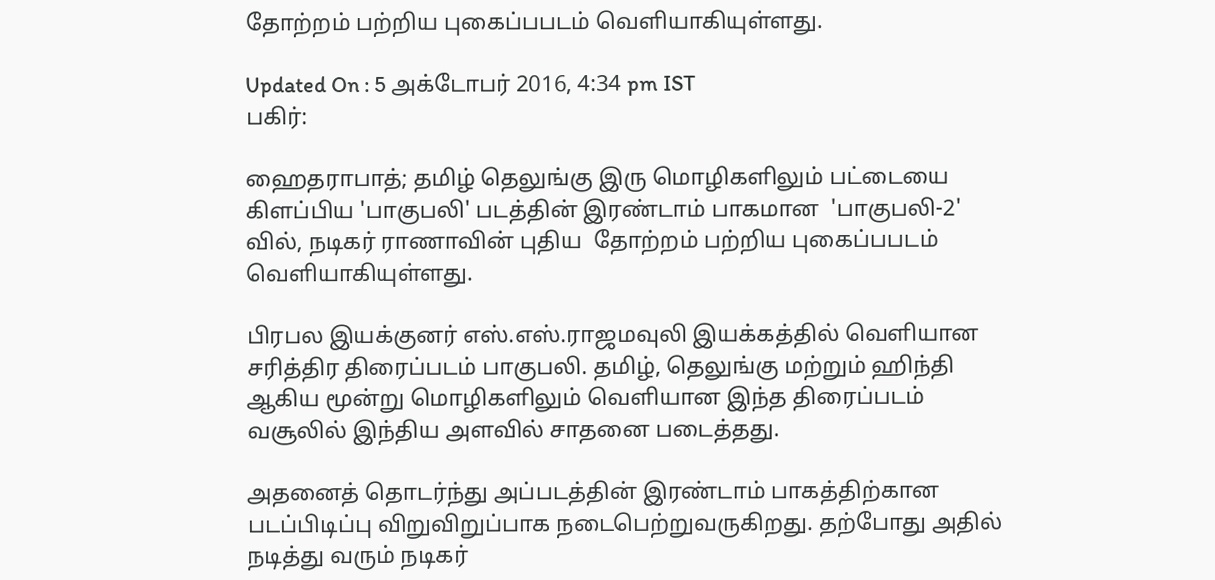தோற்றம் பற்றிய புகைப்பபடம் வெளியாகியுள்ளது.

Updated On : 5 அக்டோபர் 2016, 4:34 pm IST
பகிர்:

ஹைதராபாத்; தமிழ் தெலுங்கு இரு மொழிகளிலும் பட்டையை கிளப்பிய 'பாகுபலி' படத்தின் இரண்டாம் பாகமான  'பாகுபலி-2' வில், நடிகர் ராணாவின் புதிய  தோற்றம் பற்றிய புகைப்பபடம் வெளியாகியுள்ளது.

பிரபல இயக்குனர் எஸ்.எஸ்.ராஜமவுலி இயக்கத்தில் வெளியான சரித்திர திரைப்படம் பாகுபலி. தமிழ், தெலுங்கு மற்றும் ஹிந்தி ஆகிய மூன்று மொழிகளிலும் வெளியான இந்த திரைப்படம் வசூலில் இந்திய அளவில் சாதனை படைத்தது.

அதனைத் தொடர்ந்து அப்படத்தின் இரண்டாம் பாகத்திற்கான படப்பிடிப்பு விறுவிறுப்பாக நடைபெற்றுவருகிறது. தற்போது அதில் நடித்து வரும் நடிகர்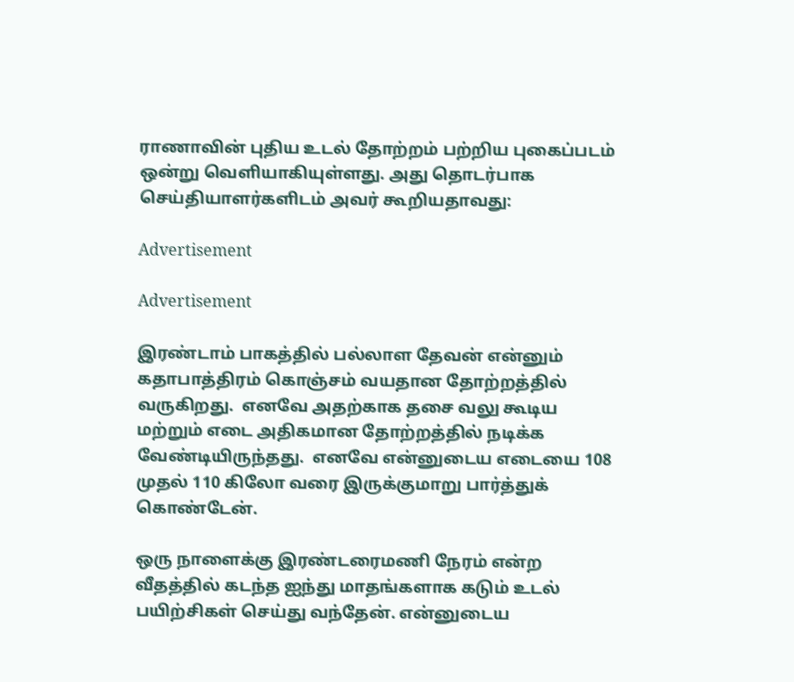ராணாவின் புதிய உடல் தோற்றம் பற்றிய புகைப்படம் ஒன்று வெளியாகியுள்ளது. அது தொடர்பாக செய்தியாளர்களிடம் அவர் கூறியதாவது:

Advertisement

Advertisement

இரண்டாம் பாகத்தில் பல்லாள தேவன் என்னும் கதாபாத்திரம் கொஞ்சம் வயதான தோற்றத்தில் வருகிறது.  எனவே அதற்காக தசை வலு கூடிய மற்றும் எடை அதிகமான தோற்றத்தில் நடிக்க வேண்டியிருந்தது.  எனவே என்னுடைய எடையை 108 முதல் 110 கிலோ வரை இருக்குமாறு பார்த்துக் கொண்டேன்.

ஒரு நாளைக்கு இரண்டரைமணி நேரம் என்ற வீதத்தில் கடந்த ஐந்து மாதங்களாக கடும் உடல் பயிற்சிகள் செய்து வந்தேன். என்னுடைய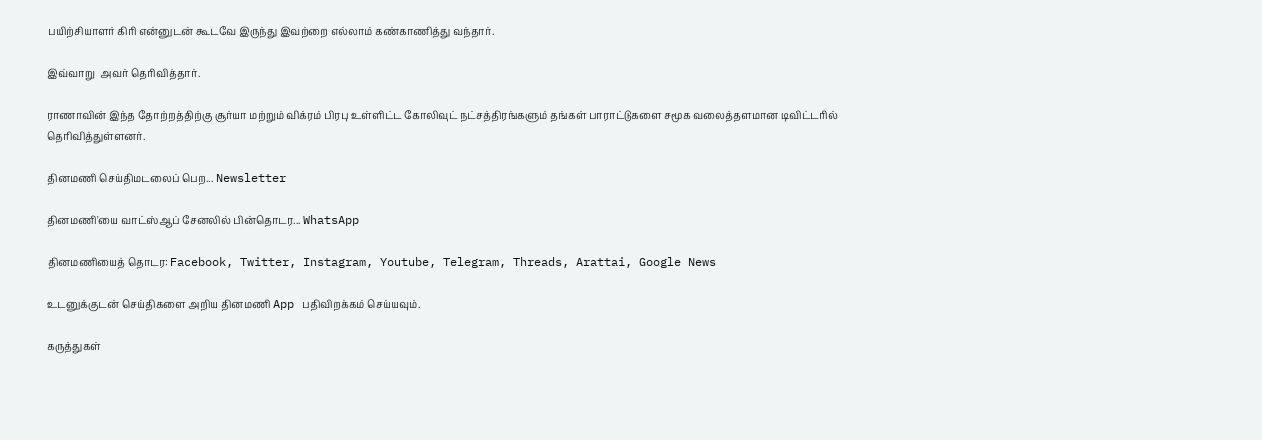பயிற்சியாளர் கிரி என்னுடன் கூடவே இருந்து இவற்றை எல்லாம் கண்காணித்து வந்தார்.

இவ்வாறு  அவர் தெரிவித்தார்.

ராணாவின் இந்த தோற்றத்திற்கு சூர்யா மற்றும் விக்ரம் பிரபு உள்ளிட்ட கோலிவுட் நட்சத்திரங்களும் தங்கள் பாராட்டுகளை சமூக வலைத்தளமான டிவிட்டரில் தெரிவித்துள்ளனர்.

தினமணி செய்திமடலைப் பெற... Newsletter

தினமணி'யை வாட்ஸ்ஆப் சேனலில் பின்தொடர... WhatsApp

தினமணியைத் தொடர: Facebook, Twitter, Instagram, Youtube, Telegram, Threads, Arattai, Google News

உடனுக்குடன் செய்திகளை அறிய தினமணி App பதிவிறக்கம் செய்யவும்.

கருத்துகள்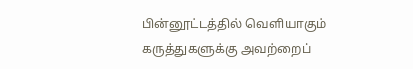பின்னூட்டத்தில் வெளியாகும் கருத்துகளுக்கு அவற்றைப்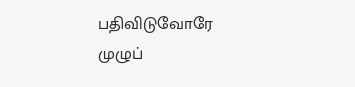பதிவிடுவோரே முழுப்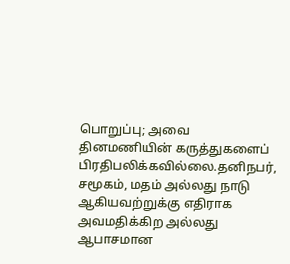பொறுப்பு; அவை தினமணியின் கருத்துகளைப் பிரதிபலிக்கவில்லை.தனிநபர், சமூகம், மதம் அல்லது நாடு ஆகியவற்றுக்கு எதிராக அவமதிக்கிற அல்லது ஆபாசமான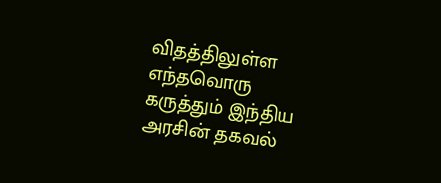விதத்திலுள்ள எந்தவொரு கருத்தும் இந்திய அரசின் தகவல்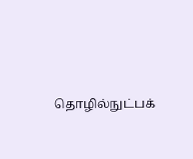தொழில்நுட்பக்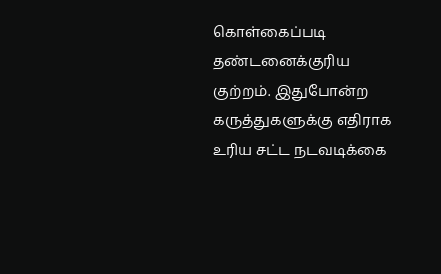கொள்கைப்படி தண்டனைக்குரிய குற்றம். இதுபோன்ற கருத்துகளுக்கு எதிராக உரிய சட்ட நடவடிக்கை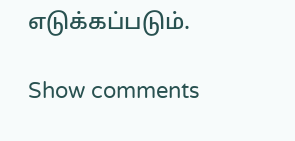எடுக்கப்படும்.

Show comments